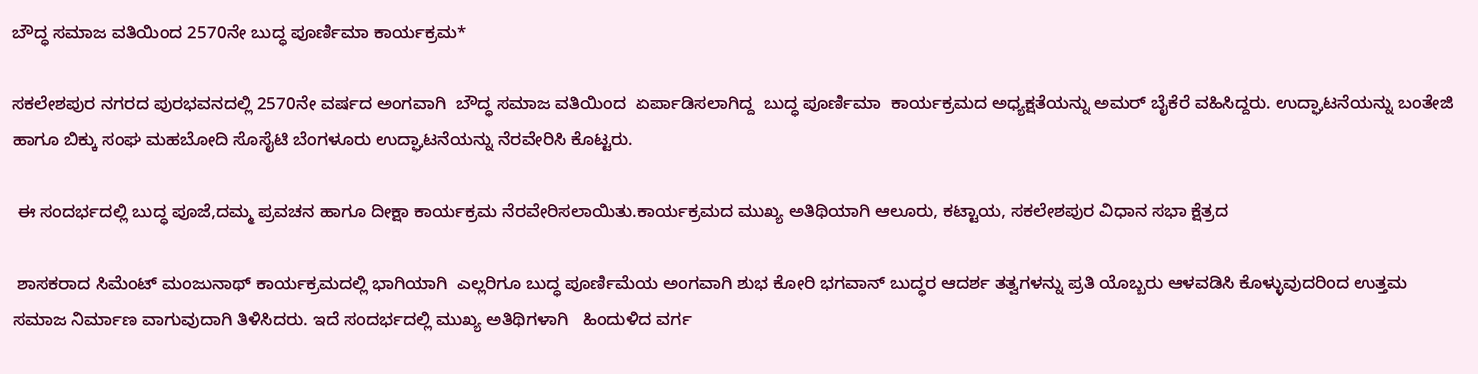ಬೌದ್ಧ ಸಮಾಜ ವತಿಯಿಂದ 2570ನೇ ಬುದ್ಧ ಪೂರ್ಣಿಮಾ ಕಾರ್ಯಕ್ರಮ*

ಸಕಲೇಶಪುರ ನಗರದ ಪುರಭವನದಲ್ಲಿ 2570ನೇ ವರ್ಷದ ಅಂಗವಾಗಿ  ಬೌದ್ಧ ಸಮಾಜ ವತಿಯಿಂದ  ಏರ್ಪಾಡಿಸಲಾಗಿದ್ದ  ಬುದ್ಧ ಪೂರ್ಣಿಮಾ  ಕಾರ್ಯಕ್ರಮದ ಅಧ್ಯಕ್ಷತೆಯನ್ನು ಅಮರ್ ಬೈಕೆರೆ ವಹಿಸಿದ್ದರು. ಉದ್ಘಾಟನೆಯನ್ನು ಬಂತೇಜಿ ಹಾಗೂ ಬಿಕ್ಕು ಸಂಘ ಮಹಬೋದಿ ಸೊಸೈಟಿ ಬೆಂಗಳೂರು ಉದ್ಘಾಟನೆಯನ್ನು ನೆರವೇರಿಸಿ ಕೊಟ್ಟರು.

 ಈ ಸಂದರ್ಭದಲ್ಲಿ ಬುದ್ಧ ಪೂಜೆ,ದಮ್ಮ ಪ್ರವಚನ ಹಾಗೂ ದೀಕ್ಷಾ ಕಾರ್ಯಕ್ರಮ ನೆರವೇರಿಸಲಾಯಿತು.ಕಾರ್ಯಕ್ರಮದ ಮುಖ್ಯ ಅತಿಥಿಯಾಗಿ ಆಲೂರು, ಕಟ್ಟಾಯ, ಸಕಲೇಶಪುರ ವಿಧಾನ ಸಭಾ ಕ್ಷೆತ್ರದ

 ಶಾಸಕರಾದ ಸಿಮೆಂಟ್ ಮಂಜುನಾಥ್ ಕಾರ್ಯಕ್ರಮದಲ್ಲಿ ಭಾಗಿಯಾಗಿ  ಎಲ್ಲರಿಗೂ ಬುದ್ಧ ಪೂರ್ಣಿಮೆಯ ಅಂಗವಾಗಿ ಶುಭ ಕೋರಿ ಭಗವಾನ್ ಬುದ್ಧರ ಆದರ್ಶ ತತ್ವಗಳನ್ನು ಪ್ರತಿ ಯೊಬ್ಬರು ಆಳವಡಿಸಿ ಕೊಳ್ಳುವುದರಿಂದ ಉತ್ತಮ ಸಮಾಜ ನಿರ್ಮಾಣ ವಾಗುವುದಾಗಿ ತಿಳಿಸಿದರು. ಇದೆ ಸಂದರ್ಭದಲ್ಲಿ ಮುಖ್ಯ ಅತಿಥಿಗಳಾಗಿ   ಹಿಂದುಳಿದ ವರ್ಗ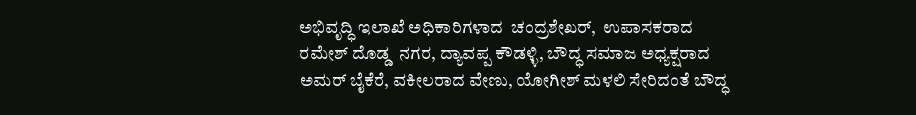ಅಭಿವೃದ್ಧಿ ಇಲಾಖೆ ಅಧಿಕಾರಿಗಳಾದ  ಚಂದ್ರಶೇಖರ್,  ಉಪಾಸಕರಾದ ರಮೇಶ್ ದೊಡ್ಡ  ನಗರ, ದ್ಯಾವಪ್ಪ ಕೌಡಳ್ಳಿ, ಬೌದ್ಧ ಸಮಾಜ ಅಧ್ಯಕ್ಷರಾದ ಅಮರ್ ಬೈಕೆರೆ, ವಕೀಲರಾದ ವೇಣು, ಯೋಗೀಶ್ ಮಳಲಿ ಸೇರಿದಂತೆ ಬೌದ್ಧ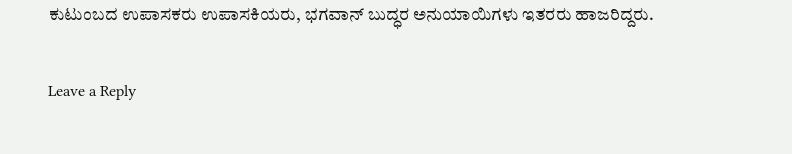ಕುಟುಂಬದ ಉಪಾಸಕರು ಉಪಾಸಕಿಯರು, ಭಗವಾನ್ ಬುದ್ಧರ ಅನುಯಾಯಿಗಳು ಇತರರು ಹಾಜರಿದ್ದರು.

Leave a Reply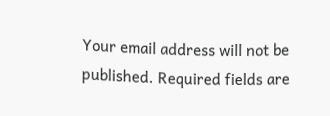Your email address will not be published. Required fields are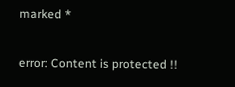marked *

error: Content is protected !!